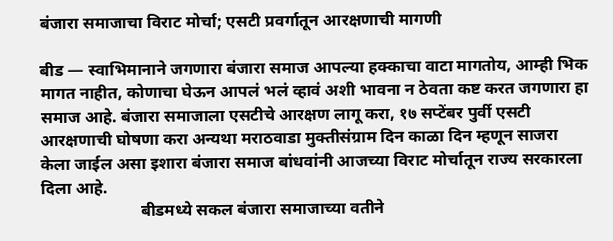बंजारा समाजाचा विराट मोर्चा; एसटी प्रवर्गातून आरक्षणाची मागणी

बीड — स्वाभिमानाने जगणारा बंजारा समाज आपल्या हक्काचा वाटा मागतोय, आम्ही भिक मागत नाहीत, कोणाचा घेऊन आपलं भलं व्हावं अशी भावना न ठेवता कष्ट करत जगणारा हा समाज आहे. बंजारा समाजाला एसटीचे आरक्षण लागू करा, १७ सप्टेंबर पुर्वी एसटी आरक्षणाची घोषणा करा अन्यथा मराठवाडा मुक्तीसंग्राम दिन काळा दिन म्हणून साजरा केला जाईल असा इशारा बंजारा समाज बांधवांनी आजच्या विराट मोर्चातून राज्य सरकारला दिला आहे.
                        बीडमध्ये सकल बंजारा समाजाच्या वतीने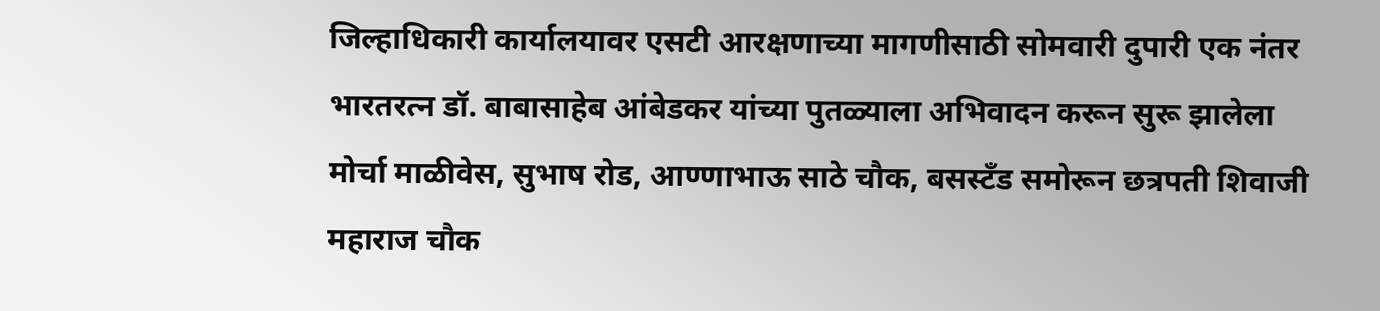जिल्हाधिकारी कार्यालयावर एसटी आरक्षणाच्या मागणीसाठी सोमवारी दुपारी एक नंतर भारतरत्न डॉ. बाबासाहेब आंबेडकर यांच्या पुतळ्याला अभिवादन करून सुरू झालेला मोर्चा माळीवेस, सुभाष रोड, आण्णाभाऊ साठे चौक, बसस्टँड समोरून छत्रपती शिवाजी महाराज चौक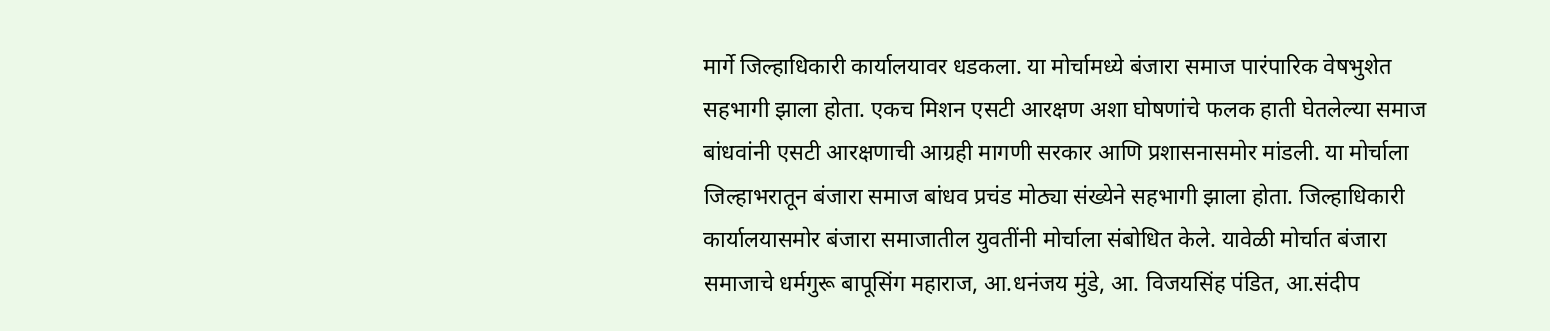मार्गे जिल्हाधिकारी कार्यालयावर धडकला. या मोर्चामध्ये बंजारा समाज पारंपारिक वेषभुशेत सहभागी झाला होता. एकच मिशन एसटी आरक्षण अशा घोषणांचे फलक हाती घेतलेल्या समाज बांधवांनी एसटी आरक्षणाची आग्रही मागणी सरकार आणि प्रशासनासमोर मांडली. या मोर्चाला जिल्हाभरातून बंजारा समाज बांधव प्रचंड मोठ्या संख्येने सहभागी झाला होता. जिल्हाधिकारी कार्यालयासमोर बंजारा समाजातील युवतींनी मोर्चाला संबोधित केले. यावेळी मोर्चात बंजारा समाजाचे धर्मगुरू बापूसिंग महाराज, आ.धनंजय मुंडे, आ. विजयसिंह पंडित, आ.संदीप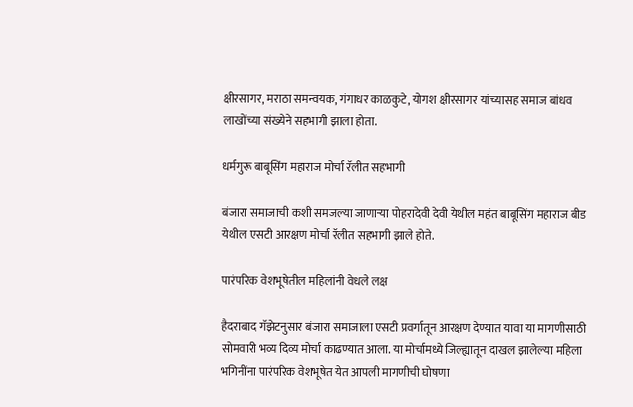क्षीरसागर, मराठा समन्वयक, गंगाधर काळकुटे, योगश क्षीरसागर यांच्यासह समाज बांधव लाखोंच्या संख्येने सहभागी झाला होता.

धर्मगुरू बाबूसिंग महाराज मोर्चा रॅलीत सहभागी

बंजारा समाजाची कशी समजल्या जाणाऱ्या पोहरादेवी देवी येथील महंत बाबूसिंग महाराज बीड येथील एसटी आरक्षण मोर्चा रॅलीत सहभागी झाले होते.

पारंपरिक वेशभूषेतील महिलांनी वेधले लक्ष

हैदराबाद गॅझेटनुसार बंजारा समाजाला एसटी प्रवर्गातून आरक्षण देण्यात यावा या मागणीसाठी सोमवारी भव्य दिव्य मोर्चा काढण्यात आला. या मोर्चामध्ये जिल्ह्यातून दाखल झालेल्या महिला भगिनींना पारंपरिक वेशभूषेत येत आपली मागणीची घोषणा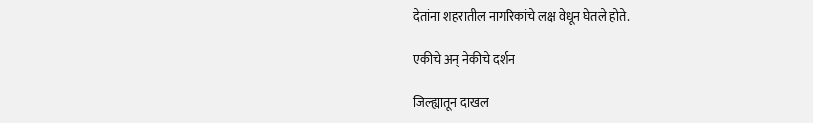देतांना शहरातील नागरिकांचे लक्ष वेधून घेतले होते.

एकीचे अन् नेकीचे दर्शन

जिल्ह्यातून दाखल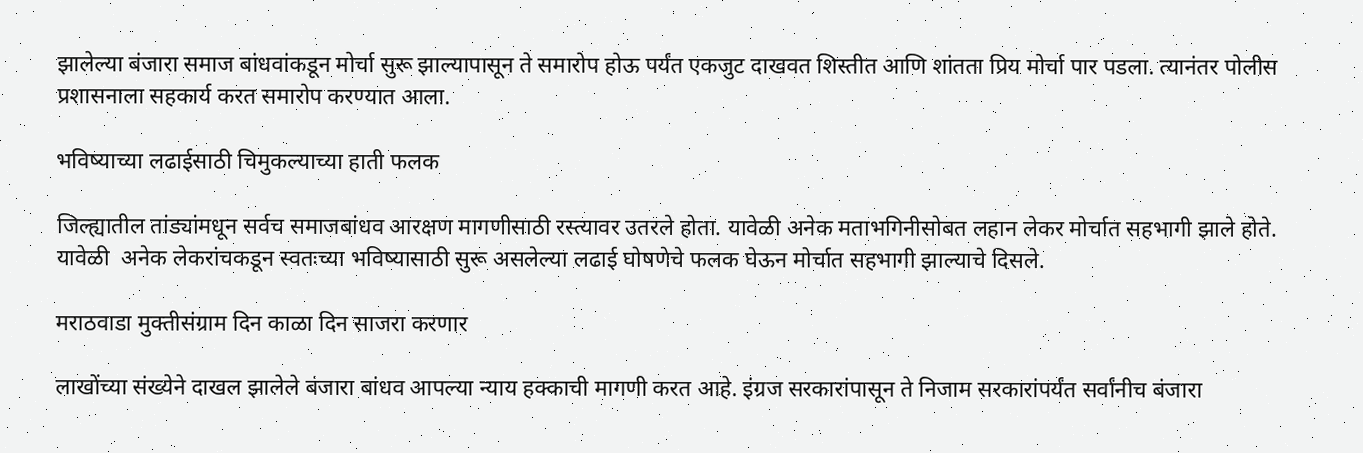झालेल्या बंजारा समाज बांधवांकडून मोर्चा सुरू झाल्यापासून ते समारोप होऊ पर्यंत एकजुट दाखवत शिस्तीत आणि शांतता प्रिय मोर्चा पार पडला. त्यानंतर पोलीस प्रशासनाला सहकार्य करत समारोप करण्यात आला.

भविष्याच्या लढाईसाठी चिमुकल्याच्या हाती फलक

जिल्ह्यातील तांड्यांमधून सर्वच समाजबांधव आरक्षण मागणीसाठी रस्त्यावर उतरले होता. यावेळी अनेक मताभगिनीसोबत लहान लेकर मोर्चात सहभागी झाले होते. यावेळी  अनेक लेकरांचकडून स्वतःच्या भविष्यासाठी सुरू असलेल्या लढाई घोषणेचे फलक घेऊन मोर्चात सहभागी झाल्याचे दिसले.

मराठवाडा मुक्तीसंग्राम दिन काळा दिन साजरा करणार

लाखोंच्या संख्येने दाखल झालेले बंजारा बांधव आपल्या न्याय हक्काची मागणी करत आहे. इंग्रज सरकारांपासून ते निजाम सरकारांपर्यंत सर्वांनीच बंजारा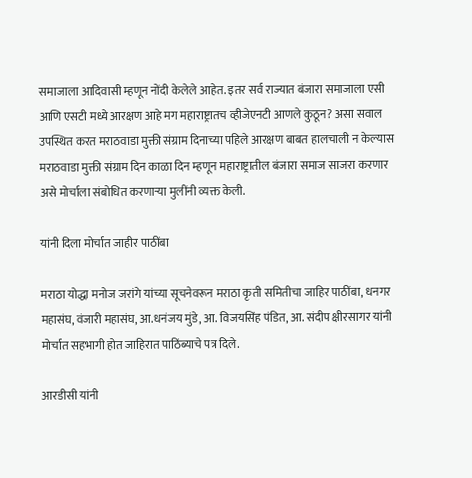समाजाला आदिवासी म्हणून नोंदी केलेले आहेत. इतर सर्व राज्यात बंजारा समाजाला एसी आणि एसटी मध्ये आरक्षण आहे मग महाराष्ट्रातच व्हीजेएनटी आणले कुठून? असा सवाल उपस्थित करत मराठवाडा मुक्ती संग्राम दिनाच्या पहिले आरक्षण बाबत हालचाली न केल्यास मराठवाडा मुक्ती संग्राम दिन काळा दिन म्हणून महाराष्ट्रातील बंजारा समाज साजरा करणार असे मोर्चाला संबोधित करणाऱ्या मुलींनी व्यक्त केली.

यांनी दिला मोर्चात जाहीर पाठींबा

मराठा योद्धा मनोज जरांगे यांच्या सूचनेवरून मराठा कृती समितीचा जाहिर पाठींबा, धनगर महासंघ, वंजारी महासंघ, आ.धनंजय मुंडे, आ. विजयसिंह पंडित, आ. संदीप क्षीरसागर यांनी मोर्चात सहभागी होत जाहिरात पाठिंब्याचे पत्र दिले.

आरडीसी यांनी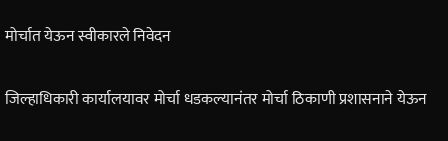मोर्चात येऊन स्वीकारले निवेदन

जिल्हाधिकारी कार्यालयावर मोर्चा धडकल्यानंतर मोर्चा ठिकाणी प्रशासनाने येऊन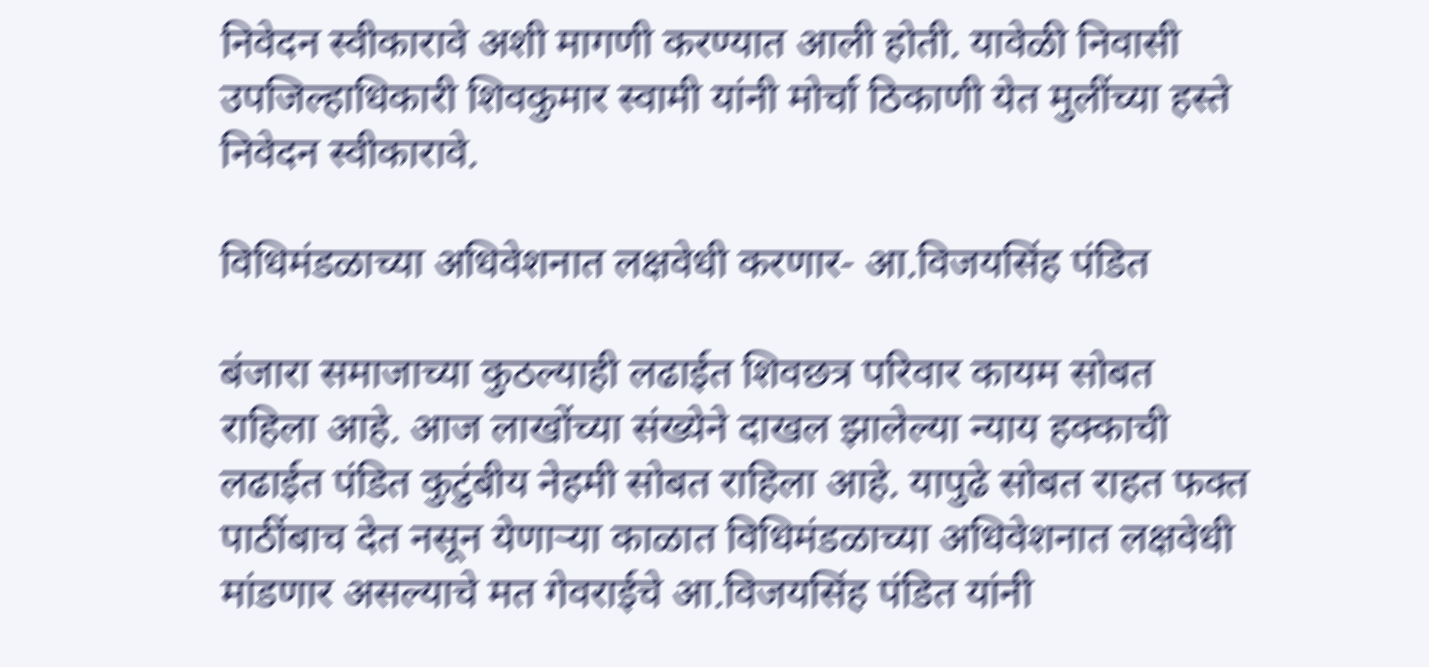निवेदन स्वीकारावे अशी मागणी करण्यात आली होती. यावेळी निवासी उपजिल्हाधिकारी शिवकुमार स्वामी यांनी मोर्चा ठिकाणी येत मुलींच्या हस्ते निवेदन स्वीकारावे.

विधिमंडळाच्या अधिवेशनात लक्षवेधी करणार- आ.विजयसिंह पंडित

बंजारा समाजाच्या कुठल्याही लढाईत शिवछत्र परिवार कायम सोबत राहिला आहे. आज लाखोंच्या संख्येने दाखल झालेल्या न्याय हक्काची लढाईत पंडित कुटुंबीय नेहमी सोबत राहिला आहे. यापुढे सोबत राहत फक्त पाठींबाच देत नसून येणाऱ्या काळात विधिमंडळाच्या अधिवेशनात लक्षवेधी मांडणार असल्याचे मत गेवराईचे आ.विजयसिंह पंडित यांनी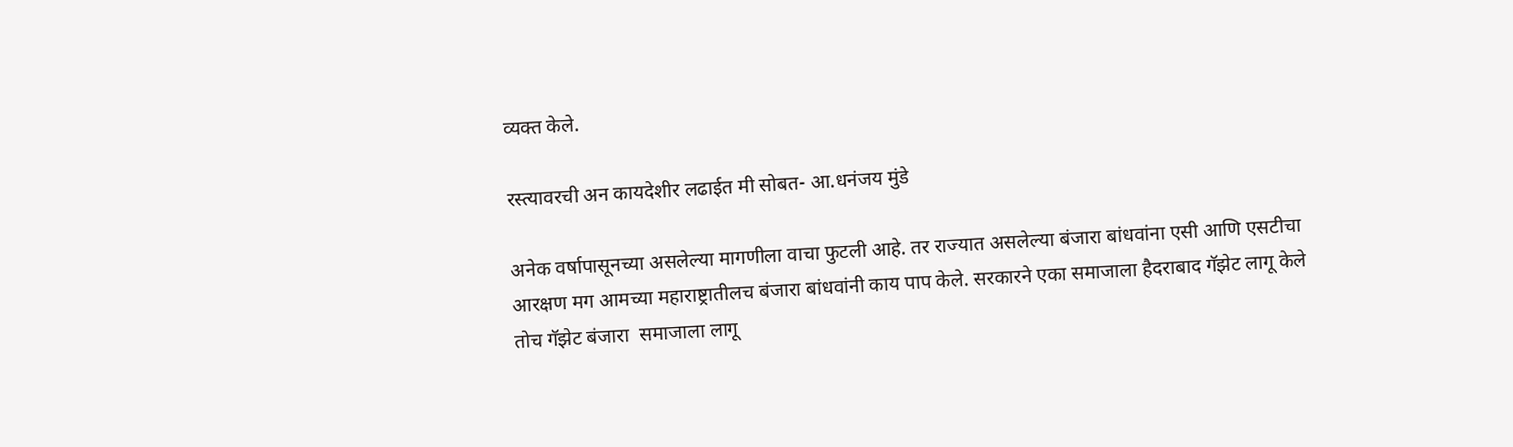व्यक्त केले.

रस्त्यावरची अन कायदेशीर लढाईत मी सोबत- आ.धनंजय मुंडे

अनेक वर्षापासूनच्या असलेल्या मागणीला वाचा फुटली आहे. तर राज्यात असलेल्या बंजारा बांधवांना एसी आणि एसटीचा आरक्षण मग आमच्या महाराष्ट्रातीलच बंजारा बांधवांनी काय पाप केले. सरकारने एका समाजाला हैदराबाद गॅझेट लागू केले तोच गॅझेट बंजारा  समाजाला लागू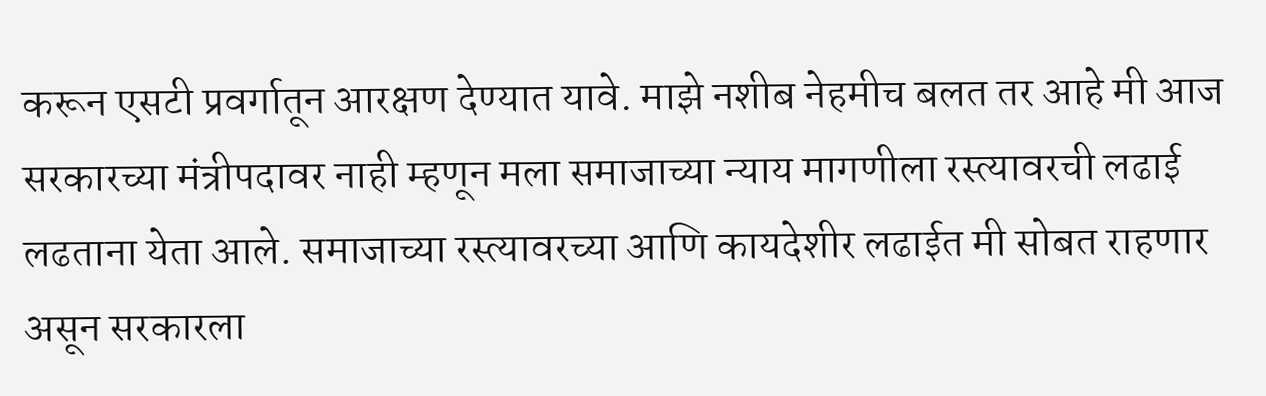करून एसटी प्रवर्गातून आरक्षण देण्यात यावे. माझे नशीब नेहमीच बलत तर आहे मी आज सरकारच्या मंत्रीपदावर नाही म्हणून मला समाजाच्या न्याय मागणीला रस्त्यावरची लढाई लढताना येता आले. समाजाच्या रस्त्यावरच्या आणि कायदेशीर लढाईत मी सोबत राहणार असून सरकारला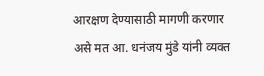आरक्षण देण्यासाठी मागणी करणार असे मत आ. धनंजय मुंडे यांनी व्यक्त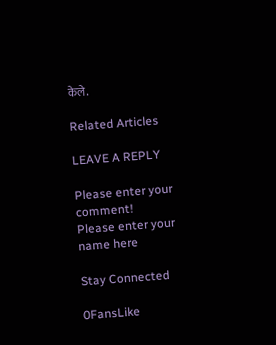केले.

Related Articles

LEAVE A REPLY

Please enter your comment!
Please enter your name here

Stay Connected

0FansLike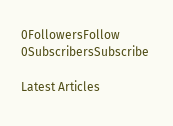0FollowersFollow
0SubscribersSubscribe

Latest Articles